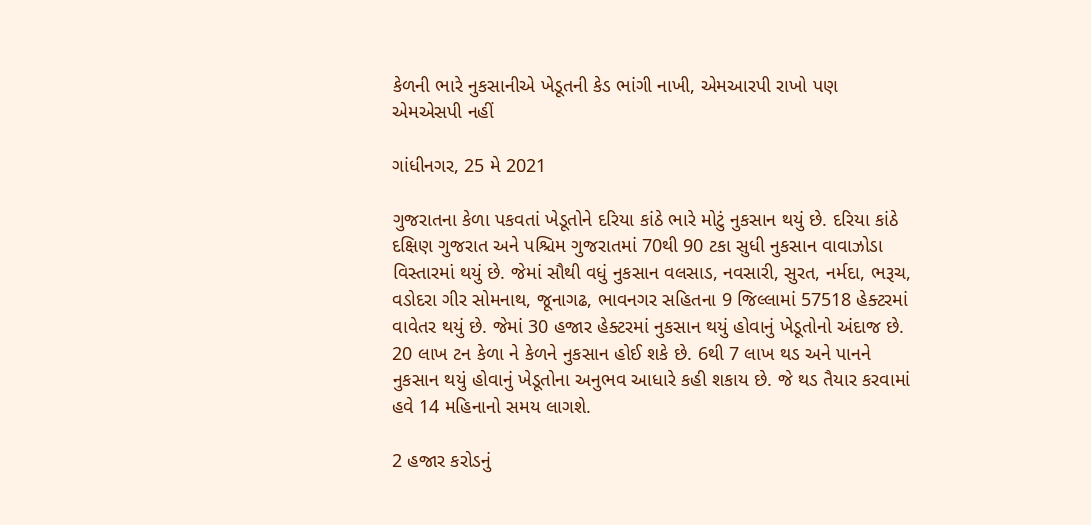કેળની ભારે નુકસાનીએ ખેડૂતની કેડ ભાંગી નાખી, એમઆરપી રાખો પણ એમએસપી નહીં

ગાંધીનગર, 25 મે 2021

ગુજરાતના કેળા પકવતાં ખેડૂતોને દરિયા કાંઠે ભારે મોટું નુકસાન થયું છે. દરિયા કાંઠે દક્ષિણ ગુજરાત અને પશ્ચિમ ગુજરાતમાં 70થી 90 ટકા સુધી નુકસાન વાવાઝોડા વિસ્તારમાં થયું છે. જેમાં સૌથી વધું નુકસાન વલસાડ, નવસારી, સુરત, નર્મદા, ભરૂચ, વડોદરા ગીર સોમનાથ, જૂનાગઢ, ભાવનગર સહિતના 9 જિલ્લામાં 57518 હેક્ટરમાં વાવેતર થયું છે. જેમાં 30 હજાર હેક્ટરમાં નુકસાન થયું હોવાનું ખેડૂતોનો અંદાજ છે. 20 લાખ ટન કેળા ને કેળને નુકસાન હોઈ શકે છે. 6થી 7 લાખ થડ અને પાનને નુકસાન થયું હોવાનું ખેડૂતોના અનુભવ આધારે કહી શકાય છે. જે થડ તૈયાર કરવામાં હવે 14 મહિનાનો સમય લાગશે.

2 હજાર કરોડનું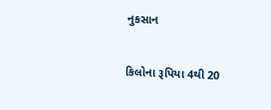નુકસાન

કિલોના રૂપિયા 4થી 20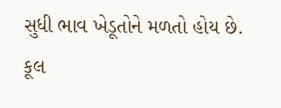સુધી ભાવ ખેડૂતોને મળતો હોય છે. કૂલ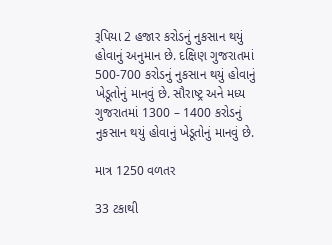રૂપિયા 2 હજાર કરોડનું નુકસાન થયું હોવાનું અનુમાન છે. દક્ષિણ ગુજરાતમાં 500-700 કરોડનું નુકસાન થયું હોવાનું ખેડૂતોનું માનવું છે. સૌરાષ્ટ્ર અને મધ્ય ગુજરાતમાં 1300 – 1400 કરોડનું નુકસાન થયું હોવાનું ખેડૂતોનું માનવું છે.

માત્ર 1250 વળતર

33 ટકાથી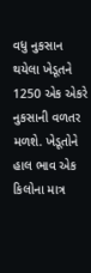વધુ નુકસાન થયેલા ખેડૂતને 1250 એક એકરે નુકસાની વળતર મળશે. ખેડૂતોને હાલ ભાવ એક કિલોના માત્ર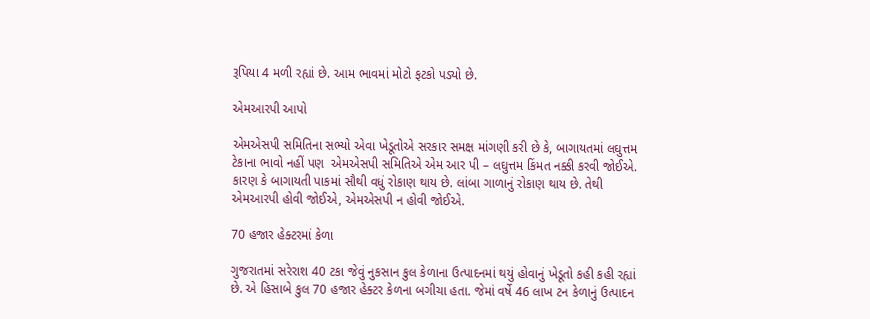રૂપિયા 4 મળી રહ્યાં છે. આમ ભાવમાં મોટો ફટકો પડ્યો છે.

એમઆરપી આપો

એમએસપી સમિતિના સભ્યો એવા ખેડૂતોએ સરકાર સમક્ષ માંગણી કરી છે કે, બાગાયતમાં લઘુત્તમ ટેકાના ભાવો નહીં પણ  એમએસપી સમિતિએ એમ આર પી – લઘુત્તમ કિંમત નક્કી કરવી જોઈએ. કારણ કે બાગાયતી પાકમાં સૌથી વધું રોકાણ થાય છે. લાંબા ગાળાનું રોકાણ થાય છે. તેથી એમઆરપી હોવી જોઈએ, એમએસપી ન હોવી જોઈએ.

70 હજાર હેક્ટરમાં કેળા

ગુજરાતમાં સરેરાશ 40 ટકા જેવું નુકસાન કુલ કેળાના ઉત્પાદનમાં થયું હોવાનું ખેડૂતો કહી કહી રહ્યાં છે. એ હિસાબે કુલ 70 હજાર હેક્ટર કેળના બગીચા હતા. જેમાં વર્ષે 46 લાખ ટન કેળાનું ઉત્પાદન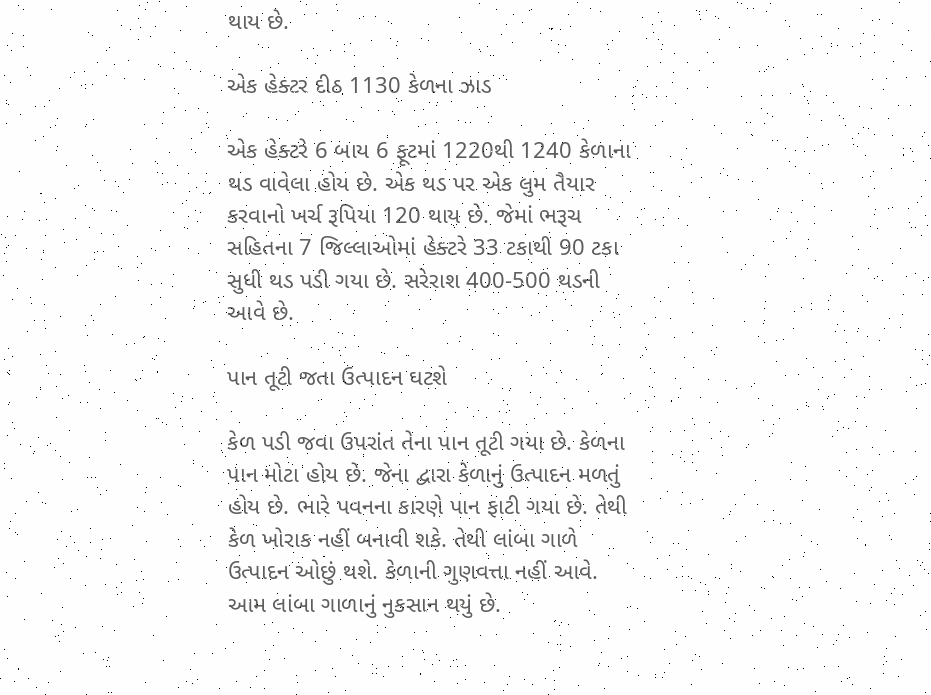થાય છે.

એક હેક્ટર દીઠ 1130 કેળના ઝાડ

એક હેક્ટરે 6 બાય 6 ફૂટમાં 1220થી 1240 કેળાના થડ વાવેલા હોય છે. એક થડ પર એક લુમ તૈયાર કરવાનો ખર્ચ રૂપિયા 120 થાય છે. જેમાં ભરૂચ સહિતના 7 જિલ્લાઓમાં હેક્ટરે 33 ટકાથી 90 ટકા સુધી થડ પડી ગયા છે. સરેરાશ 400-500 થડની આવે છે.

પાન તૂટી જતા ઉત્પાદન ઘટશે

કેળ પડી જવા ઉપરાંત તેના પાન તૂટી ગયા છે. કેળના પાન મોટા હોય છે. જેના દ્વારા કેળાનું ઉત્પાદન મળતું હોય છે. ભારે પવનના કારણે પાન ફાટી ગયા છે. તેથી કેળ ખોરાક નહીં બનાવી શકે. તેથી લાંબા ગાળે ઉત્પાદન ઓછું થશે. કેળાની ગુણવત્તા નહીં આવે. આમ લાંબા ગાળાનું નુકસાન થયું છે.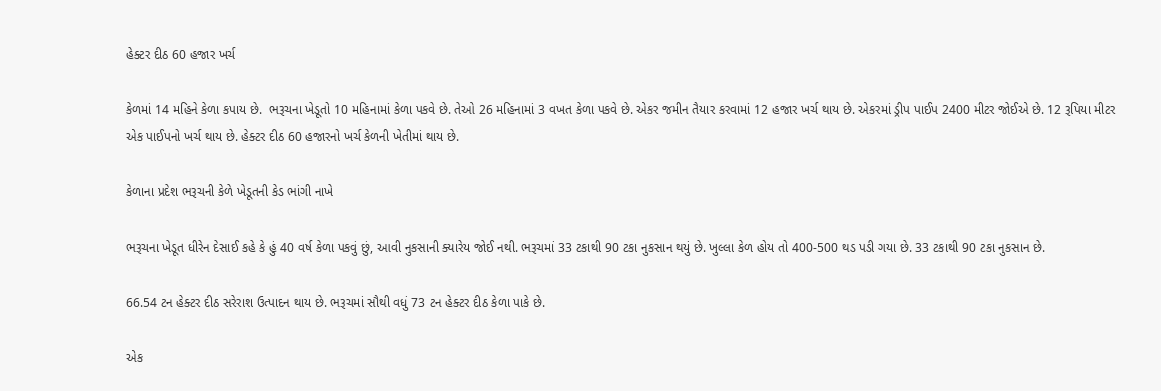હેક્ટર દીઠ 60 હજાર ખર્ચ

કેળમાં 14 મહિને કેળા કપાય છે.  ભરૂચના ખેડૂતો 10 મહિનામાં કેળા પકવે છે. તેઓ 26 મહિનામાં 3 વખત કેળા પકવે છે. એકર જમીન તૈયાર કરવામાં 12 હજાર ખર્ચ થાય છે. એકરમાં ડ્રીપ પાઈપ 2400 મીટર જોઈએ છે. 12 રૂપિયા મીટર એક પાઈપનો ખર્ચ થાય છે. હેક્ટર દીઠ 60 હજારનો ખર્ચ કેળની ખેતીમાં થાય છે.

કેળાના પ્રદેશ ભરૂચની કેળે ખેડૂતની કેડ ભાંગી નાખે

ભરૂચના ખેડૂત ધીરેન દેસાઈ કહે કે હું 40 વર્ષ કેળા પકવું છું, આવી નુકસાની ક્યારેય જોઈ નથી. ભરૂચમાં 33 ટકાથી 90 ટકા નુકસાન થયું છે. ખુલ્લા કેળ હોય તો 400-500 થડ પડી ગયા છે. 33 ટકાથી 90 ટકા નુકસાન છે.

66.54 ટન હેક્ટર દીઠ સરેરાશ ઉત્પાદન થાય છે. ભરૂચમાં સૌથી વધું 73 ટન હેક્ટર દીઠ કેળા પાકે છે.

એક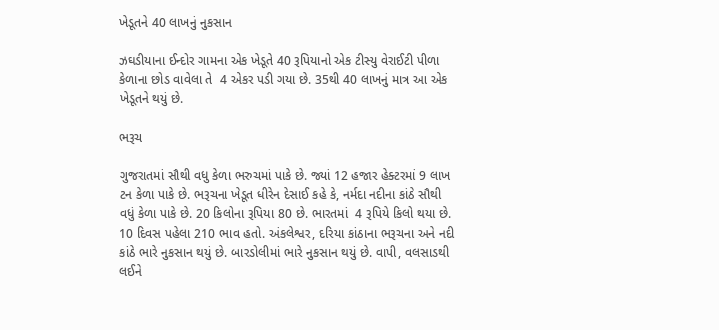ખેડૂતને 40 લાખનું નુકસાન

ઝઘડીયાના ઈન્દોર ગામના એક ખેડૂતે 40 રૂપિયાનો એક ટીસ્યુ વેરાઈટી પીળા કેળાના છોડ વાવેલા તે  4 એકર પડી ગયા છે. 35થી 40 લાખનું માત્ર આ એક ખેડૂતને થયું છે.

ભરૂચ

ગુજરાતમાં સૌથી વધુ કેળા ભરુચમાં પાકે છે. જ્યાં 12 હજાર હેક્ટરમાં 9 લાખ ટન કેળા પાકે છે. ભરૂચના ખેડૂત ધીરેન દેસાઈ કહે કે, નર્મદા નદીના કાંઠે સૌથી વધું કેળા પાકે છે. 20 કિલોના રૂપિયા 80 છે. ભારતમાં  4 રૂપિયે કિલો થયા છે. 10 દિવસ પહેલા 210 ભાવ હતો. અંકલેશ્વર, દરિયા કાંઠાના ભરૂચના અને નદી કાંઠે ભારે નુકસાન થયું છે. બારડોલીમાં ભારે નુકસાન થયું છે. વાપી, વલસાડથી લઈને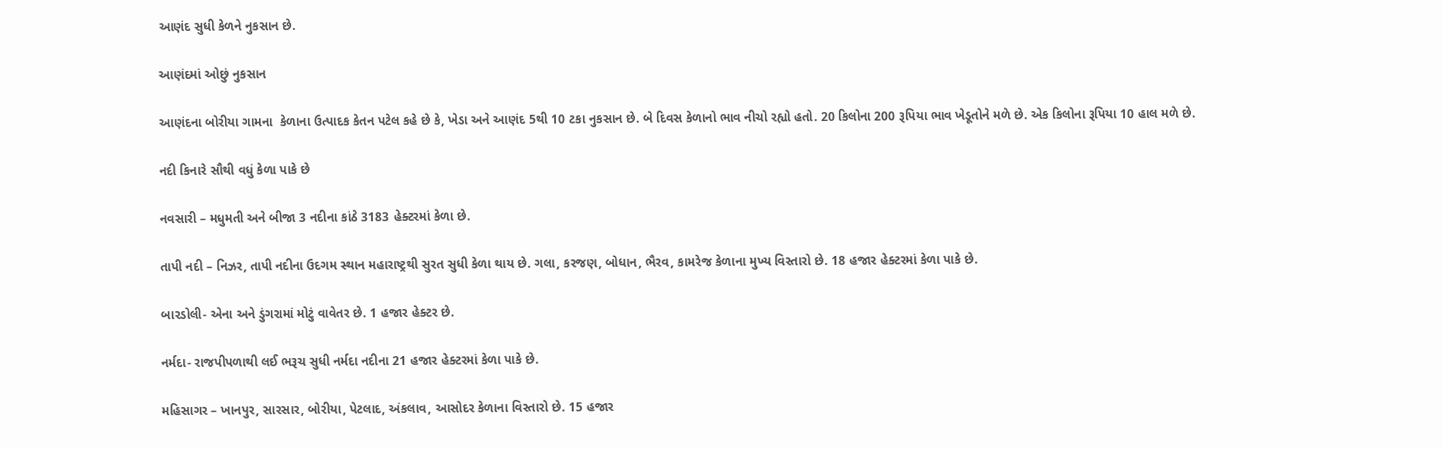આણંદ સુધી કેળને નુકસાન છે.

આણંદમાં ઓછું નુકસાન

આણંદના બોરીયા ગામના  કેળાના ઉત્પાદક કેતન પટેલ કહે છે કે, ખેડા અને આણંદ 5થી 10 ટકા નુકસાન છે. બે દિવસ કેળાનો ભાવ નીચો રહ્યો હતો. 20 કિલોના 200 રૂપિયા ભાવ ખેડૂતોને મળે છે. એક કિલોના રૂપિયા 10 હાલ મળે છે.

નદી કિનારે સૌથી વધું કેળા પાકે છે

નવસારી – મધુમતી અને બીજા 3 નદીના કાંઠે 3183 હેક્ટરમાં કેળા છે.

તાપી નદી – નિઝર, તાપી નદીના ઉદગમ સ્થાન મહારાષ્ટ્રથી સુરત સુધી કેળા થાય છે. ગલા, કરજણ, બોધાન, ભૈરવ, કામરેજ કેળાના મુખ્ય વિસ્તારો છે. 18 હજાર હેક્ટરમાં કેળા પાકે છે.

બારડોલી- એના અને ડુંગરામાં મોટું વાવેતર છે. 1 હજાર હેક્ટર છે.

નર્મદા- રાજપીપળાથી લઈ ભરૂચ સુધી નર્મદા નદીના 21 હજાર હેક્ટરમાં કેળા પાકે છે.

મહિસાગર – ખાનપુર, સારસાર, બોરીયા, પેટલાદ, અંકલાવ, આસોદર કેળાના વિસ્તારો છે. 15 હજાર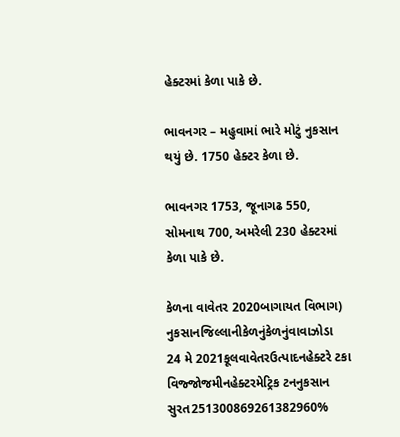હેક્ટરમાં કેળા પાકે છે.

ભાવનગર – મહુવામાં ભારે મોટું નુકસાન થયું છે. 1750 હેક્ટર કેળા છે.

ભાવનગર 1753, જૂનાગઢ 550, સોમનાથ 700, અમરેલી 230 હેક્ટરમાં કેળા પાકે છે.

કેળના વાવેતર 2020બાગાયત વિભાગ)
નુકસાનજિલ્લાનીકેળનુંકેળનુંવાવાઝોડા
24 મે 2021કૂલવાવેતરઉત્પાદનહેક્ટરે ટકા
વિજ્જોજમીનહેક્ટરમેટ્રિક ટનનુકસાન
સુરત251300869261382960%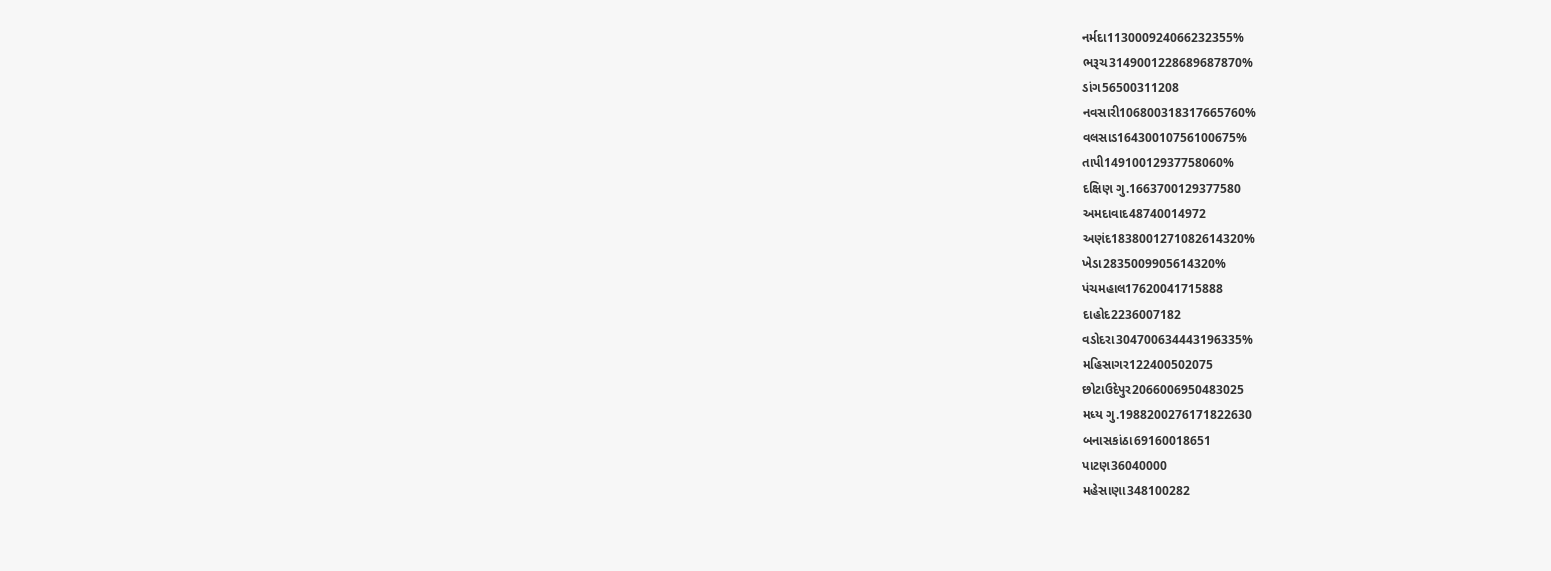નર્મદા113000924066232355%
ભરૂચ3149001228689687870%
ડાંગ56500311208
નવસારી106800318317665760%
વલસાડ16430010756100675%
તાપી14910012937758060%
દક્ષિણ ગુ.1663700129377580
અમદાવાદ48740014972
અણંદ1838001271082614320%
ખેડા2835009905614320%
પંચમહાલ17620041715888
દાહોદ2236007182
વડોદરા304700634443196335%
મહિસાગર122400502075
છોટાઉદેપુર2066006950483025
મધ્ય ગુ.1988200276171822630
બનાસકાંઠા69160018651
પાટણ36040000
મહેસાણા348100282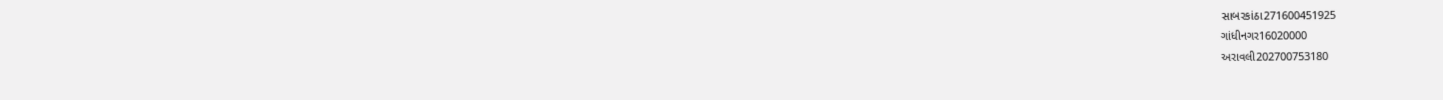સાબરકાંઠા271600451925
ગાંધીનગર16020000
અરાવલી202700753180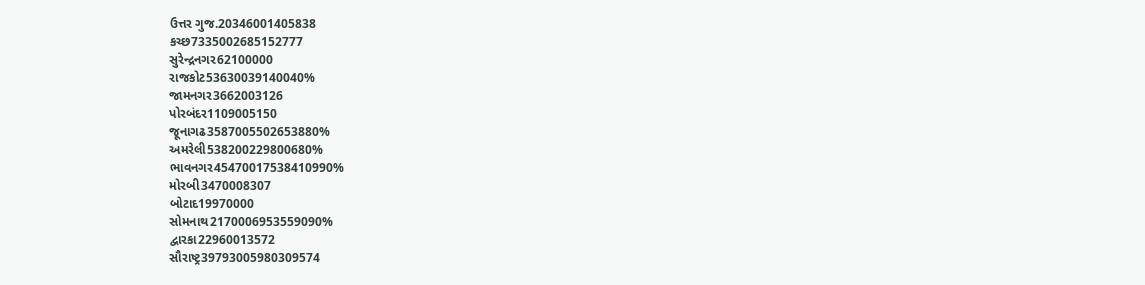ઉત્તર ગુજ.20346001405838
કચ્છ7335002685152777
સુરેન્દ્રનગર62100000
રાજકોટ53630039140040%
જામનગર3662003126
પોરબંદર1109005150
જૂનાગઢ3587005502653880%
અમરેલી538200229800680%
ભાવનગર45470017538410990%
મોરબી3470008307
બોટાદ19970000
સોમનાથ2170006953559090%
દ્વારકા22960013572
સૌરાષ્ટ્ર39793005980309574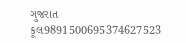ગુજરાત કૂલ9891500695374627523